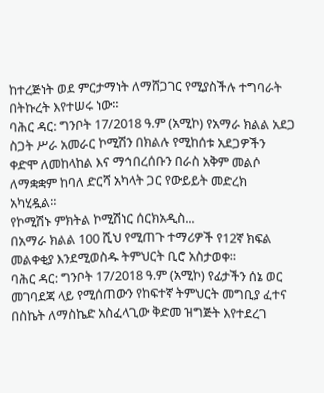ከተረጅነት ወደ ምርታማነት ለማሸጋገር የሚያስችሉ ተግባራት በትኩረት እየተሠሩ ነው።
ባሕር ዳር: ግንቦት 17/2018 ዓ.ም (አሚኮ) የአማራ ክልል አደጋ ስጋት ሥራ አመራር ኮሚሽን በክልሉ የሚከሰቱ አደጋዎችን ቀድሞ ለመከላከል እና ማኅበረሰቡን በራስ አቅም መልሶ ለማቋቋም ከባለ ድርሻ አካላት ጋር የውይይት መድረክ አካሂዷል።
የኮሚሽኑ ምክትል ኮሚሽነር ሰርክአዲስ...
በአማራ ክልል 100 ሺህ የሚጠጉ ተማሪዎች የ12ኛ ክፍል መልቀቂያ እንደሚወስዱ ትምህርት ቢሮ አስታወቀ።
ባሕር ዳር: ግንቦት 17/2018 ዓ.ም (አሚኮ) የፊታችን ሰኔ ወር መገባደጃ ላይ የሚሰጠውን የከፍተኛ ትምህርት መግቢያ ፈተና በስኬት ለማስኬድ አስፈላጊው ቅድመ ዝግጅት እየተደረገ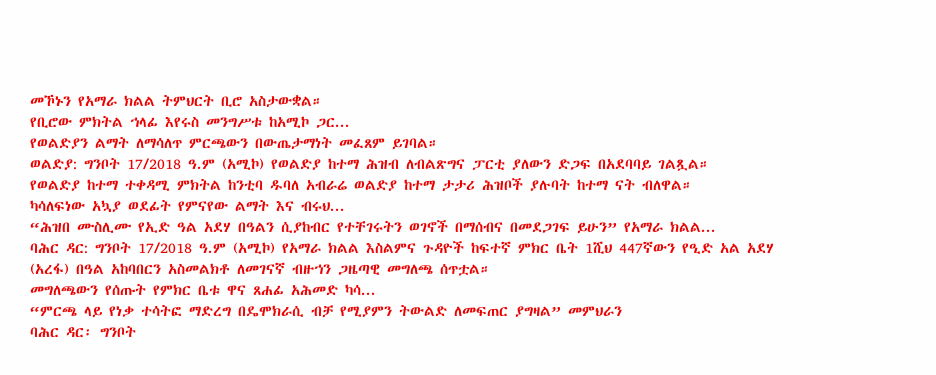መኾኑን የአማራ ክልል ትምህርት ቢሮ አስታውቋል።
የቢሮው ምክትል ኀላፊ እየሩስ መንግሥቱ ከአሚኮ ጋር...
የወልድያን ልማት ለማሳለጥ ምርጫውን በውጤታማነት መፈጸም ይገባል።
ወልድያ: ግንቦት 17/2018 ዓ.ም (አሚኮ) የወልድያ ከተማ ሕዝብ ለብልጽግና ፓርቲ ያለውን ድጋፍ በአደባባይ ገልጿል።
የወልድያ ከተማ ተቀዳሚ ምክትል ከንቲባ ዱባለ አብራሬ ወልድያ ከተማ ታታሪ ሕዝቦች ያሉባት ከተማ ናት ብለዋል።
ካሳለፍነው አኳያ ወደፊት የምናየው ልማት እና ብሩህ...
“ሕዝበ ሙስሊሙ የኢድ ዓል አደሃ በዓልን ሲያከብር የተቸገሩትን ወገኖች በማሰብና በመደጋገፍ ይሁን” የአማራ ክልል...
ባሕር ዳር: ግንቦት 17/2018 ዓ.ም (አሚኮ) የአማራ ክልል እስልምና ጉዳዮች ከፍተኛ ምክር ቤት 1ሺህ 447ኛውን የዒድ አል አደሃ (አረፋ) በዓል አከባበርን አስመልክቶ ለመገናኛ ብዙኀን ጋዜጣዊ መግለጫ ሰጥቷል።
መግለጫውን የሰጡት የምክር ቤቱ ዋና ጸሐፊ አሕመድ ካሳ...
“ምርጫ ላይ የነቃ ተሳትፎ ማድረግ በዴሞክራሲ ብቻ የሚያምን ትውልድ ለመፍጠር ያግዛል” መምህራን
ባሕር ዳር፡ ግንቦት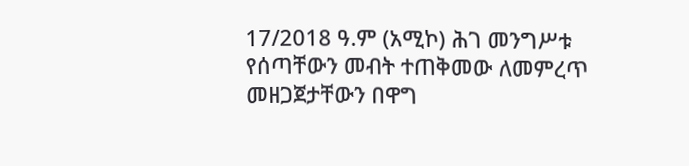17/2018 ዓ.ም (አሚኮ) ሕገ መንግሥቱ የሰጣቸውን መብት ተጠቅመው ለመምረጥ መዘጋጀታቸውን በዋግ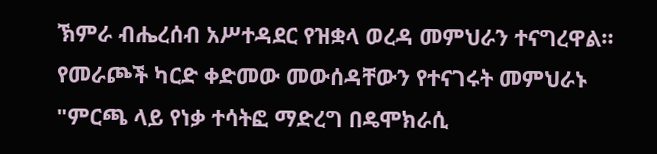ኽምራ ብሔረሰብ አሥተዳደር የዝቋላ ወረዳ መምህራን ተናግረዋል።
የመራጮች ካርድ ቀድመው መውሰዳቸውን የተናገሩት መምህራኑ "ምርጫ ላይ የነቃ ተሳትፎ ማድረግ በዴሞክራሲ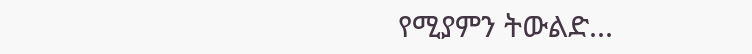የሚያምን ትውልድ...